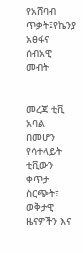የአሸባብ ጥቃት፤የኬንያ አፀፋና ሰብአዊ መብት


መረጃ ቲቪ አባል በመሆን የሳተላይት ቲቪውን ቀጥታ ስርጭት፣ ወቅታዊ ዜናዎችን እና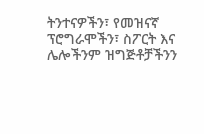ትንተናዎችን፣ የመዝናኛ ፕሮግራሞችን፣ ስፖርት እና ሌሎችንም ዝግጅቶቻችንን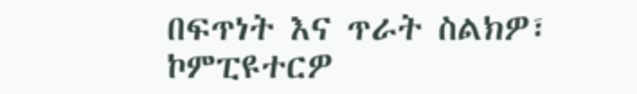በፍጥነት እና ጥራት ስልክዎ፣ ኮምፒዩተርዎ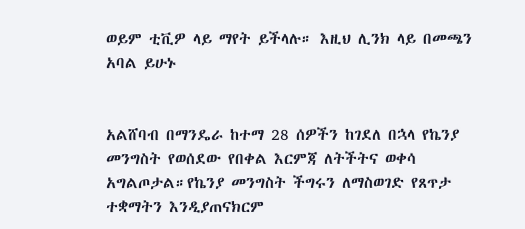ወይም ቲቪዎ ላይ ማየት ይችላሉ። እዚህ ሊንክ ላይ በመጫን አባል ይሁኑ


አልሸባብ በማንዴራ ከተማ 28 ሰዎችን ከገደለ በኋላ የኬንያ መንግስት የወሰደው የበቀል እርምጃ ለትችትና ወቀሳ አግልጦታል።የኬንያ መንግስት ችግሩን ለማስወገድ የጸጥታ ተቋማትን እንዲያጠናክርም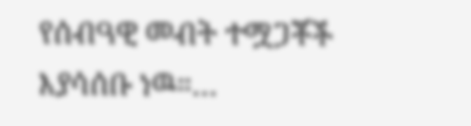የሰብዓዊ መብት ተሟጋቾች እያሳሰቡ ነዉ።…